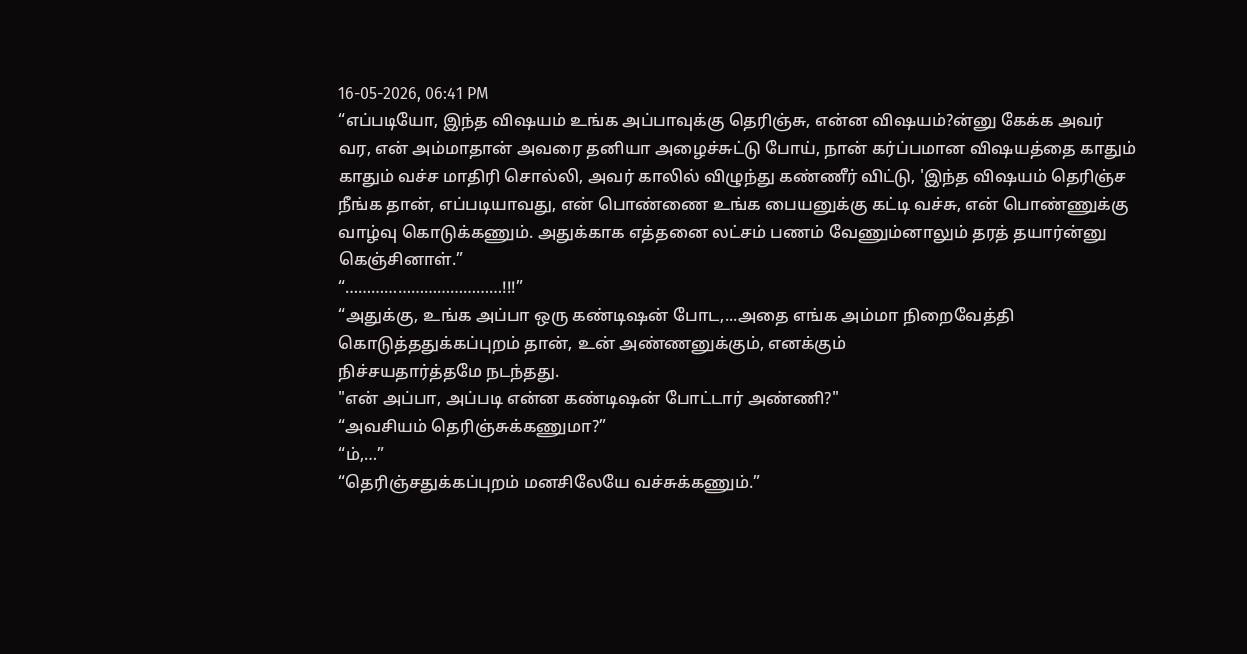16-05-2026, 06:41 PM
“எப்படியோ, இந்த விஷயம் உங்க அப்பாவுக்கு தெரிஞ்சு, என்ன விஷயம்?ன்னு கேக்க அவர் வர, என் அம்மாதான் அவரை தனியா அழைச்சுட்டு போய், நான் கர்ப்பமான விஷயத்தை காதும் காதும் வச்ச மாதிரி சொல்லி, அவர் காலில் விழுந்து கண்ணீர் விட்டு, 'இந்த விஷயம் தெரிஞ்ச நீங்க தான், எப்படியாவது, என் பொண்ணை உங்க பையனுக்கு கட்டி வச்சு, என் பொண்ணுக்கு வாழ்வு கொடுக்கணும். அதுக்காக எத்தனை லட்சம் பணம் வேணும்னாலும் தரத் தயார்ன்னு கெஞ்சினாள்.”
“………………………………!!!”
“அதுக்கு, உங்க அப்பா ஒரு கண்டிஷன் போட,...அதை எங்க அம்மா நிறைவேத்தி கொடுத்ததுக்கப்புறம் தான், உன் அண்ணனுக்கும், எனக்கும்
நிச்சயதார்த்தமே நடந்தது.
"என் அப்பா, அப்படி என்ன கண்டிஷன் போட்டார் அண்ணி?"
“அவசியம் தெரிஞ்சுக்கணுமா?”
“ம்,…”
“தெரிஞ்சதுக்கப்புறம் மனசிலேயே வச்சுக்கணும்.”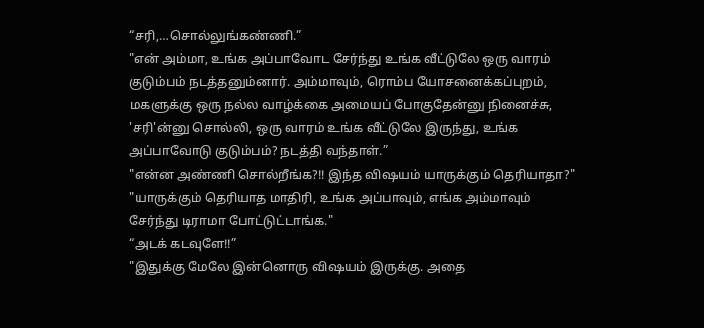“சரி,…சொல்லுங்கண்ணி.”
"என் அம்மா, உங்க அப்பாவோட சேர்ந்து உங்க வீட்டுலே ஒரு வாரம் குடும்பம் நடத்தனும்னார். அம்மாவும், ரொம்ப யோசனைக்கப்புறம், மகளுக்கு ஒரு நல்ல வாழ்க்கை அமையப் போகுதேன்னு நினைச்சு, 'சரி'ன்னு சொல்லி, ஒரு வாரம் உங்க வீட்டுலே இருந்து, உங்க அப்பாவோடு குடும்பம்? நடத்தி வந்தாள்.”
"என்ன அண்ணி சொல்றீங்க?!! இந்த விஷயம் யாருக்கும் தெரியாதா?"
"யாருக்கும் தெரியாத மாதிரி, உங்க அப்பாவும், எங்க அம்மாவும் சேர்ந்து டிராமா போட்டுட்டாங்க."
“அடக் கடவுளே!!”
"இதுக்கு மேலே இன்னொரு விஷயம் இருக்கு. அதை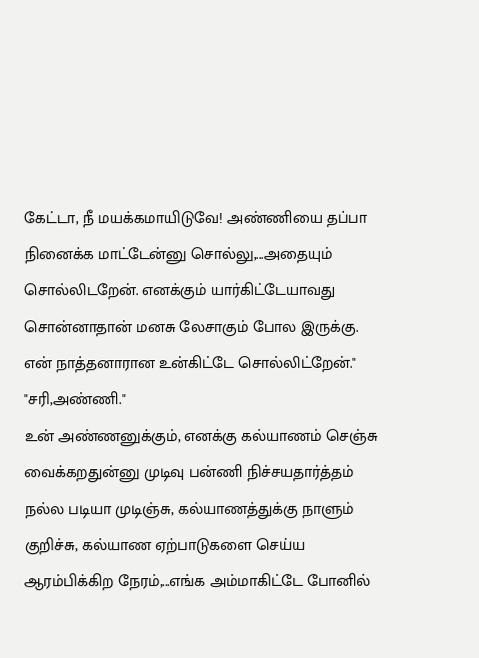கேட்டா, நீ மயக்கமாயிடுவே! அண்ணியை தப்பா நினைக்க மாட்டேன்னு சொல்லு,...அதையும் சொல்லிடறேன். எனக்கும் யார்கிட்டேயாவது சொன்னாதான் மனசு லேசாகும் போல இருக்கு. என் நாத்தனாரான உன்கிட்டே சொல்லிட்றேன்."
"சரி,அண்ணி."
உன் அண்ணனுக்கும், எனக்கு கல்யாணம் செஞ்சு வைக்கறதுன்னு முடிவு பன்ணி நிச்சயதார்த்தம் நல்ல படியா முடிஞ்சு, கல்யாணத்துக்கு நாளும் குறிச்சு, கல்யாண ஏற்பாடுகளை செய்ய ஆரம்பிக்கிற நேரம்,...எங்க அம்மாகிட்டே போனில்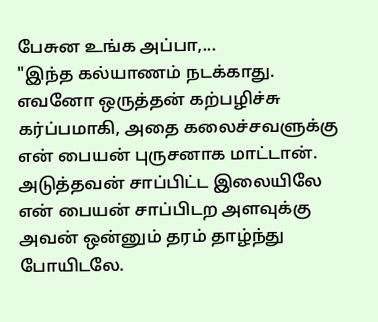பேசுன உங்க அப்பா,...
"இந்த கல்யாணம் நடக்காது. எவனோ ஒருத்தன் கற்பழிச்சு கர்ப்பமாகி, அதை கலைச்சவளுக்கு என் பையன் புருசனாக மாட்டான். அடுத்தவன் சாப்பிட்ட இலையிலே என் பையன் சாப்பிடற அளவுக்கு அவன் ஒன்னும் தரம் தாழ்ந்து போயிடலே.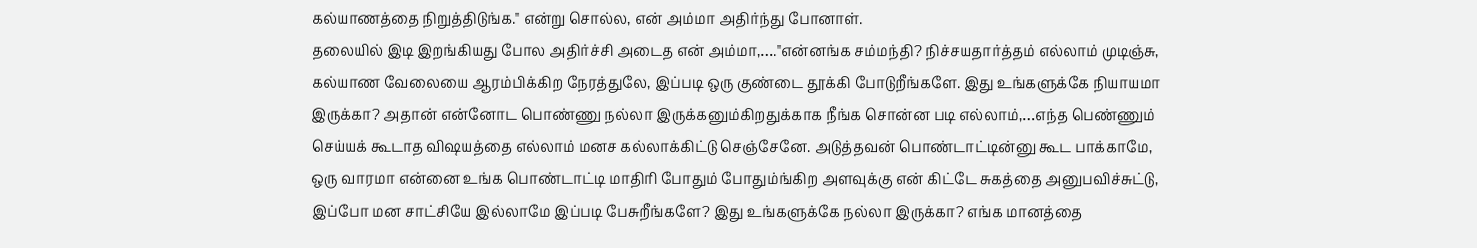கல்யாணத்தை நிறுத்திடுங்க." என்று சொல்ல, என் அம்மா அதிர்ந்து போனாள்.
தலையில் இடி இறங்கியது போல அதிர்ச்சி அடைத என் அம்மா,…."என்னங்க சம்மந்தி? நிச்சயதார்த்தம் எல்லாம் முடிஞ்சு, கல்யாண வேலையை ஆரம்பிக்கிற நேரத்துலே, இப்படி ஒரு குண்டை தூக்கி போடுறீங்களே. இது உங்களுக்கே நியாயமா இருக்கா? அதான் என்னோட பொண்ணு நல்லா இருக்கனும்கிறதுக்காக நீங்க சொன்ன படி எல்லாம்,…எந்த பெண்ணும் செய்யக் கூடாத விஷயத்தை எல்லாம் மனச கல்லாக்கிட்டு செஞ்சேனே. அடுத்தவன் பொண்டாட்டின்னு கூட பாக்காமே, ஒரு வாரமா என்னை உங்க பொண்டாட்டி மாதிரி போதும் போதும்ங்கிற அளவுக்கு என் கிட்டே சுகத்தை அனுபவிச்சுட்டு, இப்போ மன சாட்சியே இல்லாமே இப்படி பேசுறீங்களே? இது உங்களுக்கே நல்லா இருக்கா? எங்க மானத்தை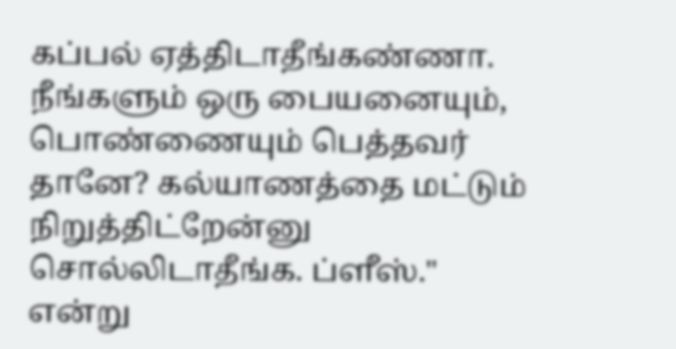கப்பல் ஏத்திடாதீங்கண்ணா. நீங்களும் ஒரு பையனையும், பொண்ணையும் பெத்தவர் தானே? கல்யாணத்தை மட்டும் நிறுத்திட்றேன்னு சொல்லிடாதீங்க. ப்ளீஸ்." என்று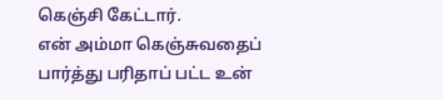கெஞ்சி கேட்டார்.
என் அம்மா கெஞ்சுவதைப் பார்த்து பரிதாப் பட்ட உன்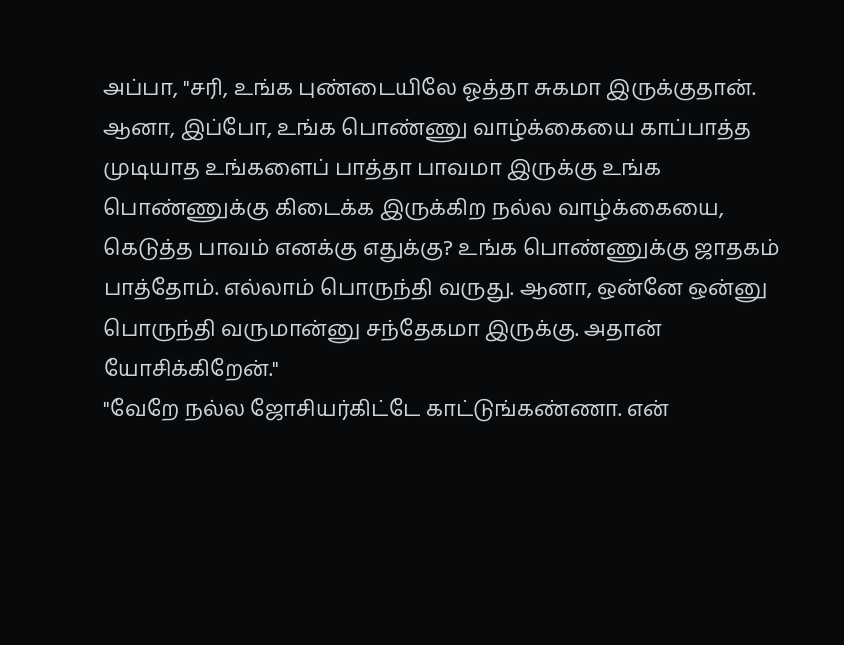அப்பா, "சரி, உங்க புண்டையிலே ஓத்தா சுகமா இருக்குதான். ஆனா, இப்போ, உங்க பொண்ணு வாழ்க்கையை காப்பாத்த முடியாத உங்களைப் பாத்தா பாவமா இருக்கு உங்க பொண்ணுக்கு கிடைக்க இருக்கிற நல்ல வாழ்க்கையை, கெடுத்த பாவம் எனக்கு எதுக்கு? உங்க பொண்ணுக்கு ஜாதகம் பாத்தோம். எல்லாம் பொருந்தி வருது. ஆனா, ஒன்னே ஒன்னு பொருந்தி வருமான்னு சந்தேகமா இருக்கு. அதான் யோசிக்கிறேன்."
"வேறே நல்ல ஜோசியர்கிட்டே காட்டுங்கண்ணா. என்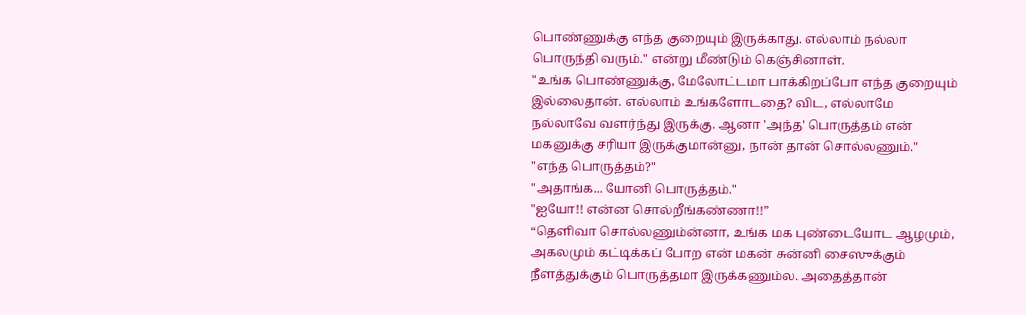பொண்ணுக்கு எந்த குறையும் இருக்காது. எல்லாம் நல்லா பொருந்தி வரும்." என்று மீண்டும் கெஞ்சினாள்.
"உங்க பொண்ணுக்கு, மேலோட்டமா பாக்கிறப்போ எந்த குறையும் இல்லைதான். எல்லாம் உங்களோடதை? விட, எல்லாமே நல்லாவே வளர்ந்து இருக்கு. ஆனா 'அந்த' பொருத்தம் என் மகனுக்கு சரியா இருக்குமான்னு, நான் தான் சொல்லணும்."
"எந்த பொருத்தம்?"
"அதாங்க... யோனி பொருத்தம்."
"ஐயோ!! என்ன சொல்றீங்கண்ணா!!”
“தெளிவா சொல்லணும்ன்னா, உங்க மக புண்டையோட ஆழமும், அகலமும் கட்டிக்கப் போற என் மகன் சுன்னி சைஸுக்கும் நீளத்துக்கும் பொருத்தமா இருக்கணும்ல. அதைத்தான்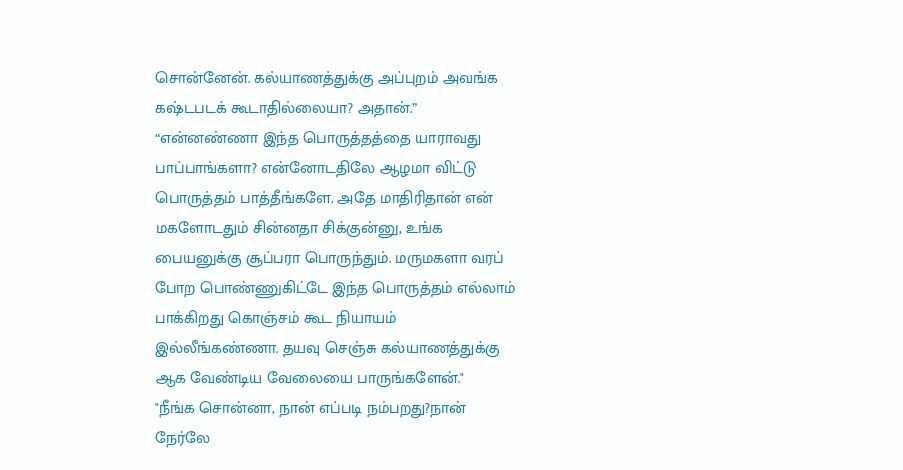சொன்னேன். கல்யாணத்துக்கு அப்புறம் அவங்க கஷ்டபடக் கூடாதில்லையா? அதான்.”
“என்னண்ணா இந்த பொருத்தத்தை யாராவது பாப்பாங்களா? என்னோடதிலே ஆழமா விட்டு பொருத்தம் பாத்தீங்களே. அதே மாதிரிதான் என் மகளோடதும் சின்னதா சிக்குன்னு, உங்க பையனுக்கு சூப்பரா பொருந்தும். மருமகளா வரப் போற பொண்ணுகிட்டே இந்த பொருத்தம் எல்லாம் பாக்கிறது கொஞ்சம் கூட நியாயம் இல்லீங்கண்ணா. தயவு செஞ்சு கல்யாணத்துக்கு ஆக வேண்டிய வேலையை பாருங்களேன்."
"நீங்க சொன்னா, நான் எப்படி நம்பறது?நான் நேர்லே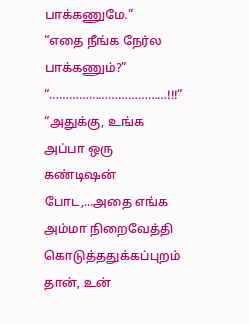பாக்கணுமே.”
“எதை நீங்க நேர்ல பாக்கணும்?”
“………………………………!!!”
“அதுக்கு, உங்க அப்பா ஒரு கண்டிஷன் போட,...அதை எங்க அம்மா நிறைவேத்தி கொடுத்ததுக்கப்புறம் தான், உன்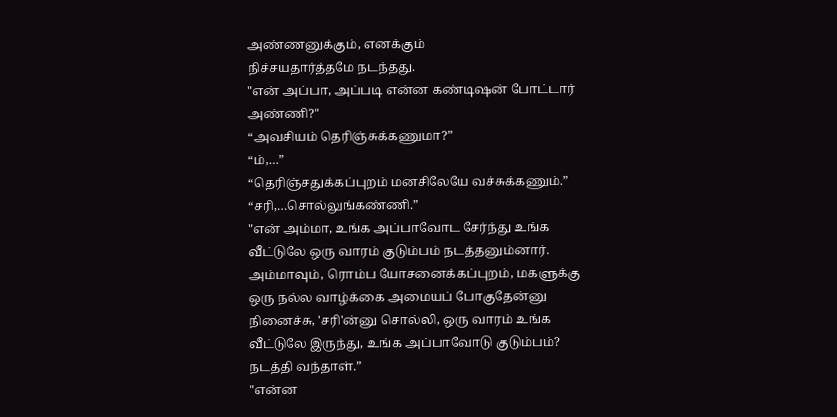அண்ணனுக்கும், எனக்கும்
நிச்சயதார்த்தமே நடந்தது.
"என் அப்பா, அப்படி என்ன கண்டிஷன் போட்டார் அண்ணி?"
“அவசியம் தெரிஞ்சுக்கணுமா?”
“ம்,…”
“தெரிஞ்சதுக்கப்புறம் மனசிலேயே வச்சுக்கணும்.”
“சரி,…சொல்லுங்கண்ணி.”
"என் அம்மா, உங்க அப்பாவோட சேர்ந்து உங்க வீட்டுலே ஒரு வாரம் குடும்பம் நடத்தனும்னார். அம்மாவும், ரொம்ப யோசனைக்கப்புறம், மகளுக்கு ஒரு நல்ல வாழ்க்கை அமையப் போகுதேன்னு நினைச்சு, 'சரி'ன்னு சொல்லி, ஒரு வாரம் உங்க வீட்டுலே இருந்து, உங்க அப்பாவோடு குடும்பம்? நடத்தி வந்தாள்.”
"என்ன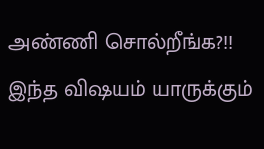அண்ணி சொல்றீங்க?!! இந்த விஷயம் யாருக்கும்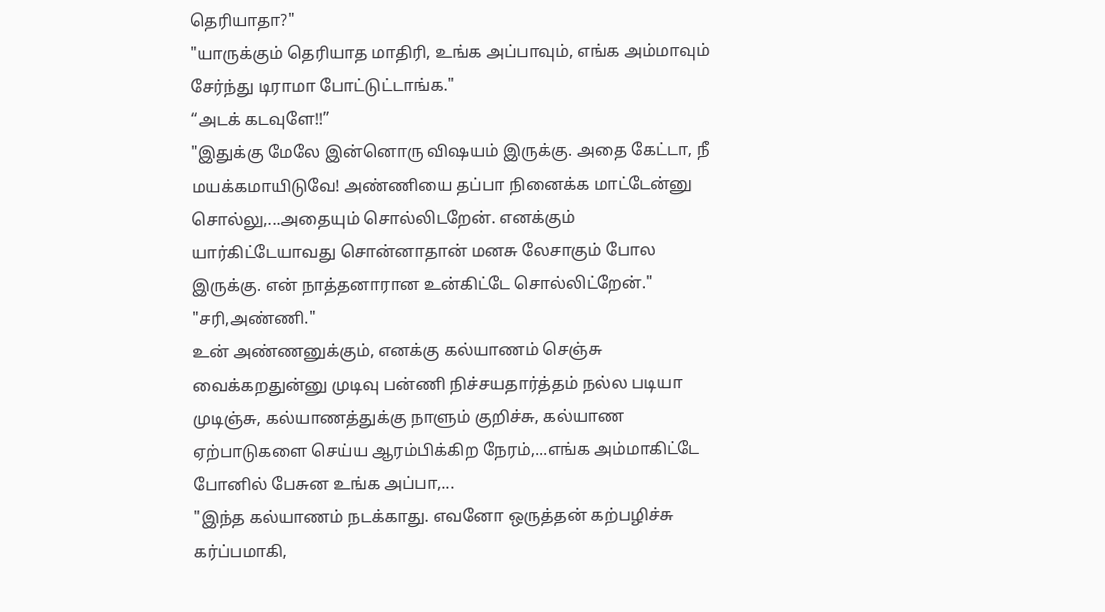தெரியாதா?"
"யாருக்கும் தெரியாத மாதிரி, உங்க அப்பாவும், எங்க அம்மாவும் சேர்ந்து டிராமா போட்டுட்டாங்க."
“அடக் கடவுளே!!”
"இதுக்கு மேலே இன்னொரு விஷயம் இருக்கு. அதை கேட்டா, நீ மயக்கமாயிடுவே! அண்ணியை தப்பா நினைக்க மாட்டேன்னு சொல்லு,...அதையும் சொல்லிடறேன். எனக்கும் யார்கிட்டேயாவது சொன்னாதான் மனசு லேசாகும் போல இருக்கு. என் நாத்தனாரான உன்கிட்டே சொல்லிட்றேன்."
"சரி,அண்ணி."
உன் அண்ணனுக்கும், எனக்கு கல்யாணம் செஞ்சு வைக்கறதுன்னு முடிவு பன்ணி நிச்சயதார்த்தம் நல்ல படியா முடிஞ்சு, கல்யாணத்துக்கு நாளும் குறிச்சு, கல்யாண ஏற்பாடுகளை செய்ய ஆரம்பிக்கிற நேரம்,...எங்க அம்மாகிட்டே போனில் பேசுன உங்க அப்பா,...
"இந்த கல்யாணம் நடக்காது. எவனோ ஒருத்தன் கற்பழிச்சு கர்ப்பமாகி,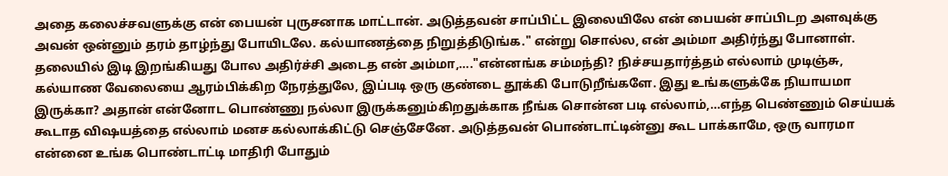அதை கலைச்சவளுக்கு என் பையன் புருசனாக மாட்டான். அடுத்தவன் சாப்பிட்ட இலையிலே என் பையன் சாப்பிடற அளவுக்கு அவன் ஒன்னும் தரம் தாழ்ந்து போயிடலே. கல்யாணத்தை நிறுத்திடுங்க." என்று சொல்ல, என் அம்மா அதிர்ந்து போனாள்.
தலையில் இடி இறங்கியது போல அதிர்ச்சி அடைத என் அம்மா,…."என்னங்க சம்மந்தி? நிச்சயதார்த்தம் எல்லாம் முடிஞ்சு, கல்யாண வேலையை ஆரம்பிக்கிற நேரத்துலே, இப்படி ஒரு குண்டை தூக்கி போடுறீங்களே. இது உங்களுக்கே நியாயமா இருக்கா? அதான் என்னோட பொண்ணு நல்லா இருக்கனும்கிறதுக்காக நீங்க சொன்ன படி எல்லாம்,…எந்த பெண்ணும் செய்யக் கூடாத விஷயத்தை எல்லாம் மனச கல்லாக்கிட்டு செஞ்சேனே. அடுத்தவன் பொண்டாட்டின்னு கூட பாக்காமே, ஒரு வாரமா என்னை உங்க பொண்டாட்டி மாதிரி போதும்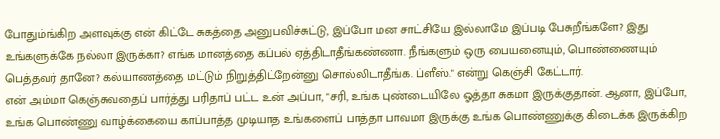போதும்ங்கிற அளவுக்கு என் கிட்டே சுகத்தை அனுபவிச்சுட்டு, இப்போ மன சாட்சியே இல்லாமே இப்படி பேசுறீங்களே? இது உங்களுக்கே நல்லா இருக்கா? எங்க மானத்தை கப்பல் ஏத்திடாதீங்கண்ணா. நீங்களும் ஒரு பையனையும், பொண்ணையும் பெத்தவர் தானே? கல்யாணத்தை மட்டும் நிறுத்திட்றேன்னு சொல்லிடாதீங்க. ப்ளீஸ்." என்று கெஞ்சி கேட்டார்.
என் அம்மா கெஞ்சுவதைப் பார்த்து பரிதாப் பட்ட உன் அப்பா, "சரி, உங்க புண்டையிலே ஓத்தா சுகமா இருக்குதான். ஆனா, இப்போ, உங்க பொண்ணு வாழ்க்கையை காப்பாத்த முடியாத உங்களைப் பாத்தா பாவமா இருக்கு உங்க பொண்ணுக்கு கிடைக்க இருக்கிற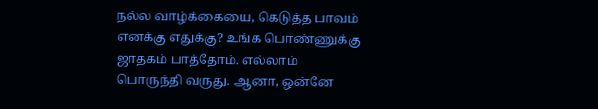நல்ல வாழ்க்கையை, கெடுத்த பாவம் எனக்கு எதுக்கு? உங்க பொண்ணுக்கு ஜாதகம் பாத்தோம். எல்லாம் பொருந்தி வருது. ஆனா, ஒன்னே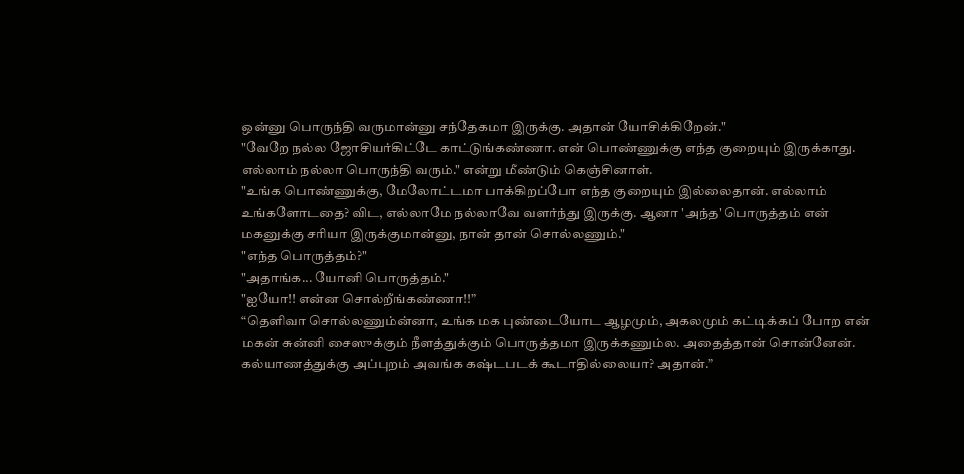ஒன்னு பொருந்தி வருமான்னு சந்தேகமா இருக்கு. அதான் யோசிக்கிறேன்."
"வேறே நல்ல ஜோசியர்கிட்டே காட்டுங்கண்ணா. என் பொண்ணுக்கு எந்த குறையும் இருக்காது. எல்லாம் நல்லா பொருந்தி வரும்." என்று மீண்டும் கெஞ்சினாள்.
"உங்க பொண்ணுக்கு, மேலோட்டமா பாக்கிறப்போ எந்த குறையும் இல்லைதான். எல்லாம் உங்களோடதை? விட, எல்லாமே நல்லாவே வளர்ந்து இருக்கு. ஆனா 'அந்த' பொருத்தம் என் மகனுக்கு சரியா இருக்குமான்னு, நான் தான் சொல்லணும்."
"எந்த பொருத்தம்?"
"அதாங்க... யோனி பொருத்தம்."
"ஐயோ!! என்ன சொல்றீங்கண்ணா!!”
“தெளிவா சொல்லணும்ன்னா, உங்க மக புண்டையோட ஆழமும், அகலமும் கட்டிக்கப் போற என் மகன் சுன்னி சைஸுக்கும் நீளத்துக்கும் பொருத்தமா இருக்கணும்ல. அதைத்தான் சொன்னேன். கல்யாணத்துக்கு அப்புறம் அவங்க கஷ்டபடக் கூடாதில்லையா? அதான்.”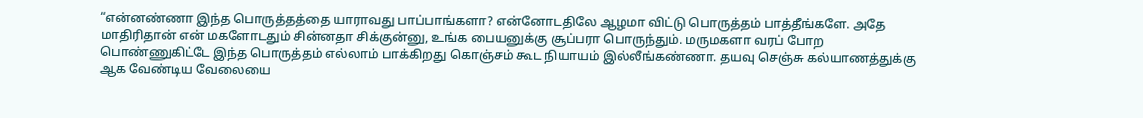“என்னண்ணா இந்த பொருத்தத்தை யாராவது பாப்பாங்களா? என்னோடதிலே ஆழமா விட்டு பொருத்தம் பாத்தீங்களே. அதே மாதிரிதான் என் மகளோடதும் சின்னதா சிக்குன்னு, உங்க பையனுக்கு சூப்பரா பொருந்தும். மருமகளா வரப் போற பொண்ணுகிட்டே இந்த பொருத்தம் எல்லாம் பாக்கிறது கொஞ்சம் கூட நியாயம் இல்லீங்கண்ணா. தயவு செஞ்சு கல்யாணத்துக்கு ஆக வேண்டிய வேலையை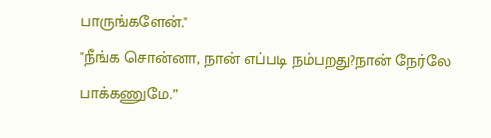பாருங்களேன்."
"நீங்க சொன்னா, நான் எப்படி நம்பறது?நான் நேர்லே பாக்கணுமே.”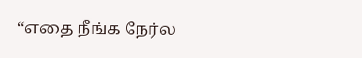“எதை நீங்க நேர்ல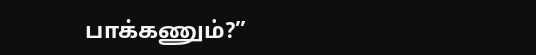பாக்கணும்?”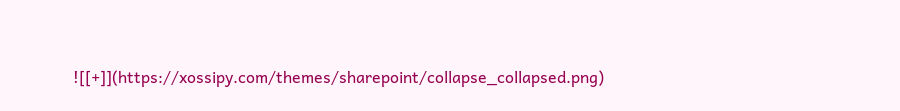![[+]](https://xossipy.com/themes/sharepoint/collapse_collapsed.png)